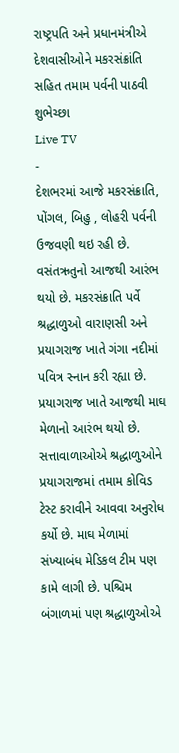રાષ્ટ્રપતિ અને પ્રધાનમંત્રીએ દેશવાસીઓને મકરસંક્રાંતિ સહિત તમામ પર્વની પાઠવી શુભેચ્છા
Live TV
-
દેશભરમાં આજે મકરસંક્રાતિ, પોંગલ, બિહુ , લોહરી પર્વની ઉજવણી થઇ રહી છે. વસંતઋતુનો આજથી આરંભ થયો છે. મકરસંક્રાતિ પર્વે શ્રદ્ધાળુઓ વારાણસી અને પ્રયાગરાજ ખાતે ગંગા નદીમાં પવિત્ર સ્નાન કરી રહ્યા છે. પ્રયાગરાજ ખાતે આજથી માઘ મેળાનો આરંભ થયો છે. સત્તાવાળાઓએ શ્રદ્ધાળુઓને પ્રયાગરાજમાં તમામ કોવિડ ટેસ્ટ કરાવીને આવવા અનુરોધ કર્યો છે. માઘ મેળામાં સંખ્યાબંધ મેડિકલ ટીમ પણ કામે લાગી છે. પશ્ચિમ બંગાળમાં પણ શ્રદ્ધાળુઓએ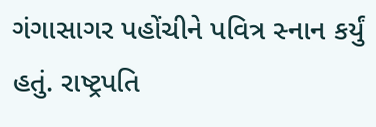ગંગાસાગર પહોંચીને પવિત્ર સ્નાન કર્યું હતું. રાષ્ટ્રપતિ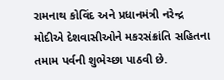રામનાથ કોવિંદ અને પ્રધાનમંત્રી નરેન્દ્ર મોદીએ દેશવાસીઓને મકરસંક્રાંતિ સહિતના તમામ પર્વની શુભેચ્છા પાઠવી છે.